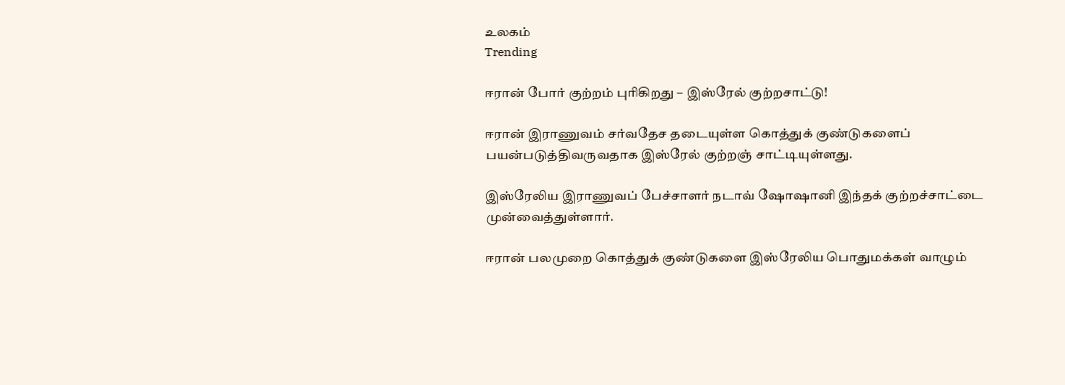உலகம்
Trending

ஈரான் போர் குற்றம் புரிகிறது – இஸ்ரேல் குற்றசாட்டு!

ஈரான் இராணுவம் சர்வதேச தடையுள்ள கொத்துக் குண்டுகளைப் பயன்படுத்திவருவதாக இஸ்ரேல் குற்றஞ் சாட்டியுள்ளது.

இஸ்ரேலிய இராணுவப் பேச்சாளர் நடாவ் ஷோஷானி இந்தக் குற்றச்சாட்டை முன்வைத்துள்ளார்.

ஈரான் பலமுறை கொத்துக் குண்டுகளை இஸ்ரேலிய பொதுமக்கள் வாழும்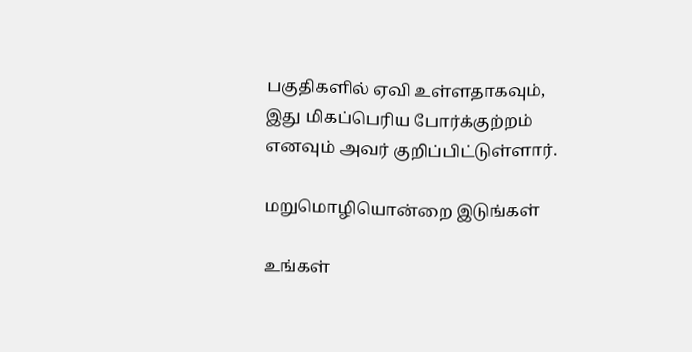பகுதிகளில் ஏவி உள்ளதாகவும்,
இது மிகப்பெரிய போர்க்குற்றம் எனவும் அவர் குறிப்பிட்டுள்ளார்.

மறுமொழியொன்றை இடுங்கள்

உங்கள்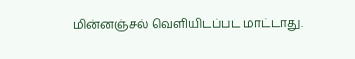மின்னஞ்சல் வௌியிடப்பட மாட்டாது.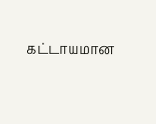கட்டாயமான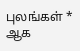புலங்கள் * ஆக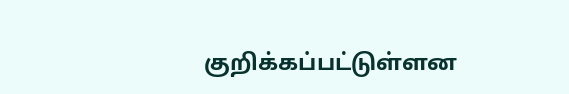குறிக்கப்பட்டுள்ளன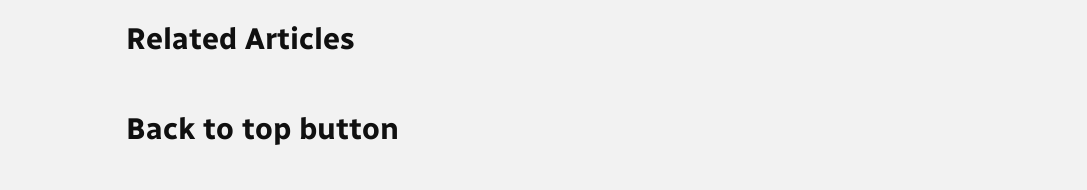Related Articles

Back to top button